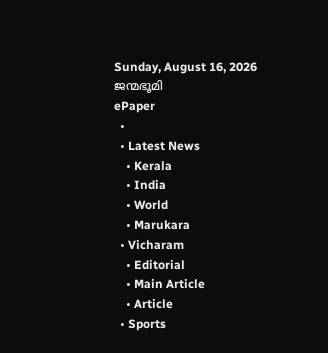Sunday, August 16, 2026
ജന്മഭൂമി
ePaper
  •
  • Latest News
    • Kerala
    • India
    • World
    • Marukara
  • Vicharam
    • Editorial
    • Main Article
    • Article
  • Sports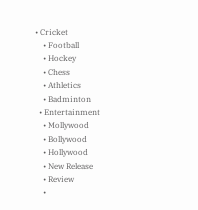• Cricket
    • Football
    • Hockey
    • Chess
    • Athletics
    • Badminton
  • Entertainment
    • Mollywood
    • Bollywood
    • Hollywood
    • New Release
    • Review
    •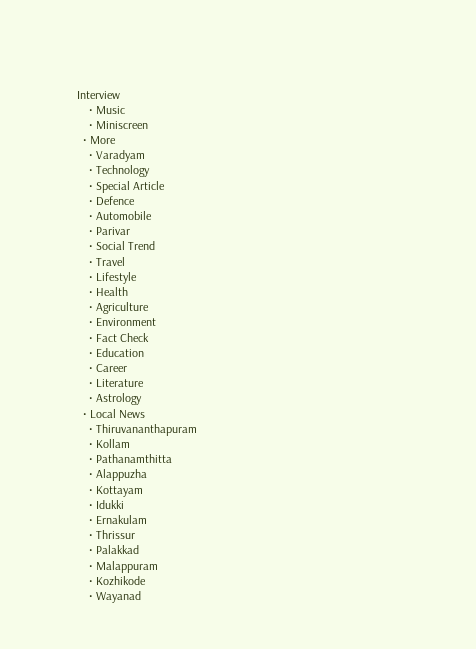Interview
    • Music
    • Miniscreen
  • More
    • Varadyam
    • Technology
    • Special Article
    • Defence
    • Automobile
    • Parivar
    • Social Trend
    • Travel
    • Lifestyle
    • Health
    • Agriculture
    • Environment
    • Fact Check
    • Education
    • Career
    • Literature
    • Astrology
  • Local News
    • Thiruvananthapuram
    • Kollam
    • Pathanamthitta
    • Alappuzha
    • Kottayam
    • Idukki
    • Ernakulam
    • Thrissur
    • Palakkad
    • Malappuram
    • Kozhikode
    • Wayanad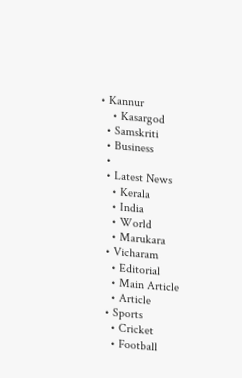• Kannur
    • Kasargod
  • Samskriti
  • Business
  •
  • Latest News
    • Kerala
    • India
    • World
    • Marukara
  • Vicharam
    • Editorial
    • Main Article
    • Article
  • Sports
    • Cricket
    • Football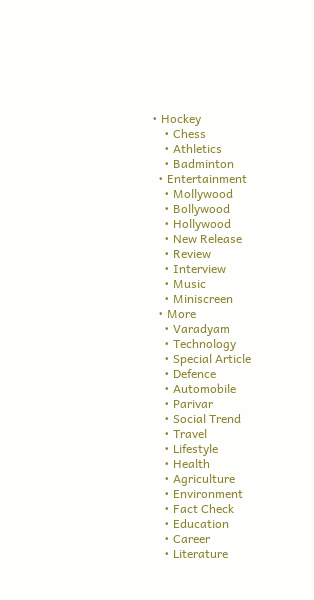• Hockey
    • Chess
    • Athletics
    • Badminton
  • Entertainment
    • Mollywood
    • Bollywood
    • Hollywood
    • New Release
    • Review
    • Interview
    • Music
    • Miniscreen
  • More
    • Varadyam
    • Technology
    • Special Article
    • Defence
    • Automobile
    • Parivar
    • Social Trend
    • Travel
    • Lifestyle
    • Health
    • Agriculture
    • Environment
    • Fact Check
    • Education
    • Career
    • Literature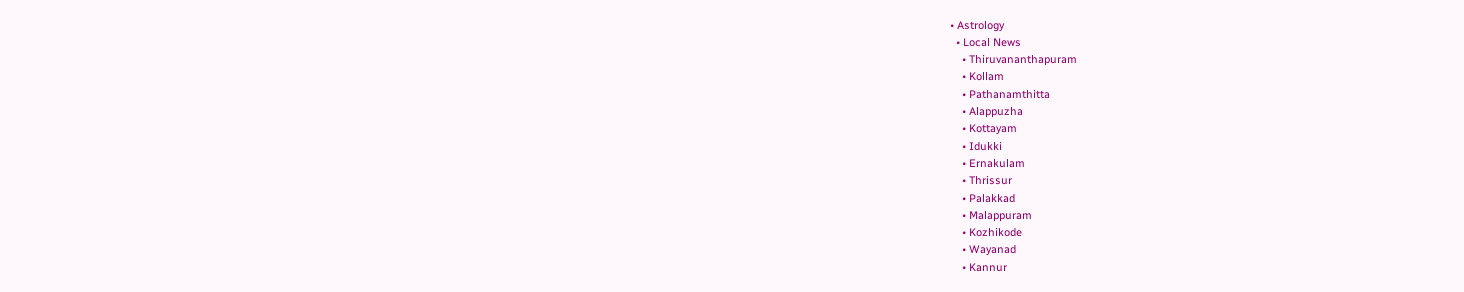• Astrology
  • Local News
    • Thiruvananthapuram
    • Kollam
    • Pathanamthitta
    • Alappuzha
    • Kottayam
    • Idukki
    • Ernakulam
    • Thrissur
    • Palakkad
    • Malappuram
    • Kozhikode
    • Wayanad
    • Kannur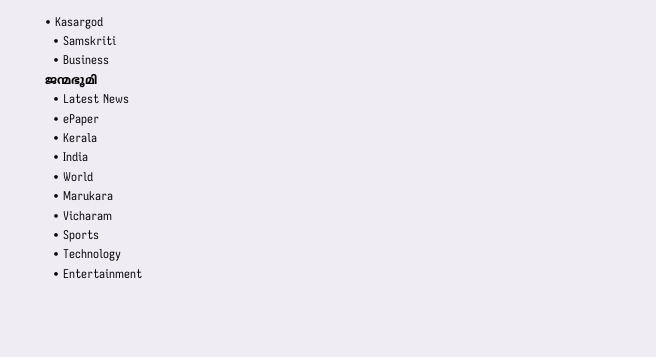• Kasargod
  • Samskriti
  • Business
ജന്മഭൂമി
  • Latest News
  • ePaper
  • Kerala
  • India
  • World
  • Marukara
  • Vicharam
  • Sports
  • Technology
  • Entertainment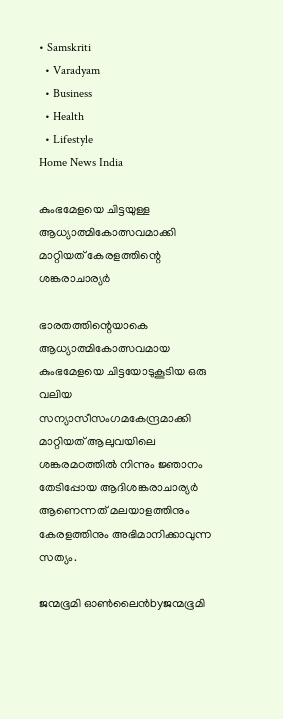• Samskriti
  • Varadyam
  • Business
  • Health
  • Lifestyle
Home News India

കുംഭമേളയെ ചിട്ടയുള്ള ആധ്യാത്മികോത്സവമാക്കി മാറ്റിയത് കേരളത്തിന്റെ ശങ്കരാചാര്യര്‍

ഭാരതത്തിന്റെയാകെ ആധ്യാത്മികോത്സവമായ കുംഭമേളയെ ചിട്ടയോടുകൂടിയ ഒരു വലിയ സന്യാസീസംഗമകേന്ദ്രമാക്കി മാറ്റിയത് ആലുവയിലെ ശങ്കരമഠത്തില്‍ നിന്നും ജ്ഞാനം തേടിപ്പോയ ആദിശങ്കരാചാര്യര്‍ ആണെന്നത് മലയാളത്തിനും കേരളത്തിനും അഭിമാനിക്കാവുന്ന സത്യം.

ജന്മഭൂമി ഓണ്‍ലൈന്‍byജന്മഭൂമി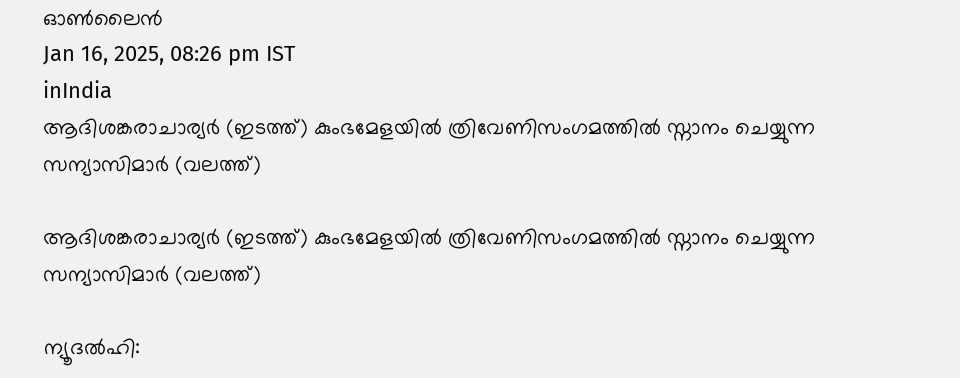ഓണ്‍ലൈന്‍
Jan 16, 2025, 08:26 pm IST
inIndia
ആദിശങ്കരാചാര്യര്‍ (ഇടത്ത്) കുംഭമേളയില്‍ ത്രിവേണിസംഗമത്തില്‍ സ്നാനം ചെയ്യുന്ന സന്യാസിമാര്‍ (വലത്ത്)

ആദിശങ്കരാചാര്യര്‍ (ഇടത്ത്) കുംഭമേളയില്‍ ത്രിവേണിസംഗമത്തില്‍ സ്നാനം ചെയ്യുന്ന സന്യാസിമാര്‍ (വലത്ത്)

ന്യൂദല്‍ഹി: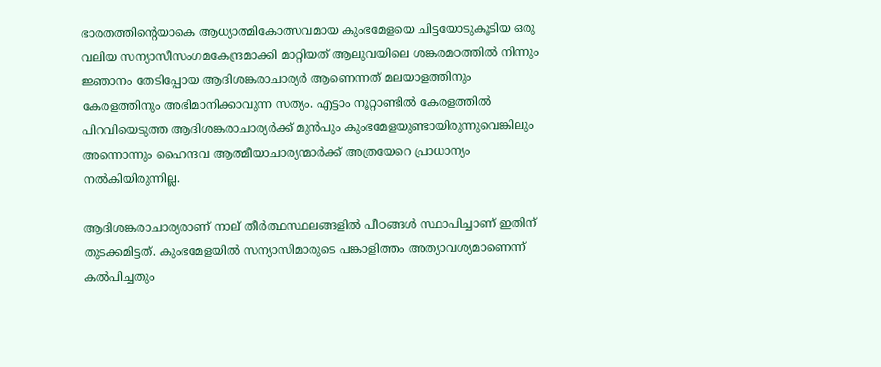ഭാരതത്തിന്റെയാകെ ആധ്യാത്മികോത്സവമായ കുംഭമേളയെ ചിട്ടയോടുകൂടിയ ഒരു വലിയ സന്യാസീസംഗമകേന്ദ്രമാക്കി മാറ്റിയത് ആലുവയിലെ ശങ്കരമഠത്തില്‍ നിന്നും ജ്ഞാനം തേടിപ്പോയ ആദിശങ്കരാചാര്യര്‍ ആണെന്നത് മലയാളത്തിനും കേരളത്തിനും അഭിമാനിക്കാവുന്ന സത്യം. എട്ടാം നൂറ്റാണ്ടില്‍ കേരളത്തില്‍ പിറവിയെടുത്ത ആദിശങ്കരാചാര്യര്‍ക്ക് മുന്‍പും കുംഭമേളയുണ്ടായിരുന്നുവെങ്കിലും അന്നൊന്നും ഹൈന്ദവ ആത്മീയാചാര്യന്മാര്‍ക്ക് അത്രയേറെ പ്രാധാന്യം നല്‍കിയിരുന്നില്ല.

ആദിശങ്കരാചാര്യരാണ് നാല് തീര്‍ത്ഥസ്ഥലങ്ങളില്‍ പീഠങ്ങള്‍ സ്ഥാപിച്ചാണ് ഇതിന് തുടക്കമിട്ടത്. കുംഭമേളയില്‍ സന്യാസിമാരുടെ പങ്കാളിത്തം അത്യാവശ്യമാണെന്ന് കല്‍പിച്ചതും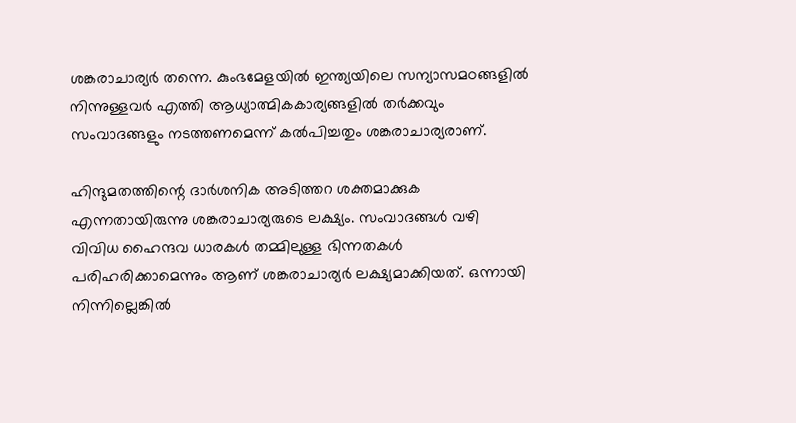ശങ്കരാചാര്യര്‍ തന്നെ. കുംഭമേളയില്‍ ഇന്ത്യയിലെ സന്യാസമഠങ്ങളില്‍ നിന്നുള്ളവര്‍ എത്തി ആധ്യാത്മികകാര്യങ്ങളില്‍ തര്‍ക്കവും സംവാദങ്ങളും നടത്തണമെന്ന് കല്‍പിച്ചതും ശങ്കരാചാര്യരാണ്.

ഹിന്ദുമതത്തിന്റെ ദാര്‍ശനിക അടിത്തറ ശക്തമാക്കുക എന്നതായിരുന്നു ശങ്കരാചാര്യരുടെ ലക്ഷ്യം. സംവാദങ്ങള്‍ വഴി വിവിധ ഹൈന്ദവ ധാരകള്‍ തമ്മിലുള്ള ഭിന്നതകള്‍ പരിഹരിക്കാമെന്നും ആണ് ശങ്കരാചാര്യര്‍ ലക്ഷ്യമാക്കിയത്. ഒന്നായി നിന്നില്ലെങ്കില്‍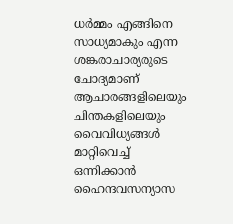ധര്‍മ്മം എങ്ങിനെ സാധ്യമാകും എന്ന ശങ്കരാചാര്യരുടെ ചോദ്യമാണ് ആചാരങ്ങളിലെയും ചിന്തകളിലെയും വൈവിധ്യങ്ങള്‍ മാറ്റിവെച്ച് ഒന്നിക്കാന്‍ ഹൈന്ദവസന്യാസ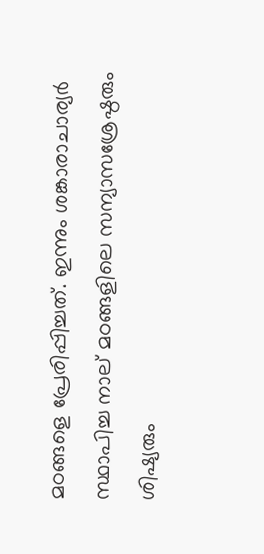മഠങ്ങളെ പ്രേരിപ്പിച്ചത്. ഇന്നും ശങ്കാരാചാര്യര്‍ സ്ഥാപിച്ച നാല് മഠങ്ങളിലെ സന്യാസശ്രേഷ്ഠരും ശിഷ്യരും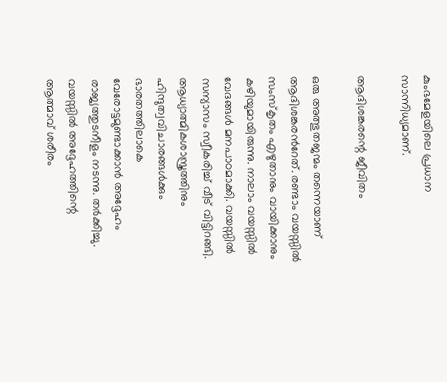കുംഭമേളയിലെ പ്രധാന സാന്നിധ്യമാണ്.

ആദിശങ്കരന്റെ ജീവിതം

ഒരു അത്ഭുതജന്മം തന്നെയാണ് ആദിശങ്കരന്‍റേത്. രണ്ടാം വയസ്സില്‍ സംസ്കൃതം എഴുതാനും വായിക്കാനും കഴിയുമായിരുന്നു. നാലാം വയസ്സില്‍ വേദങ്ങള്‍ മനപാഠമാക്കി. വയസ്സില്‍ സന്യാസം സ്വീകരിച്ച് വീട് വിട്ടിറങ്ങി. ആധ്യാത്മികശാസ്ത്രത്തിനും ഹിന്ദുത്വവിചാരങ്ങള്‍ക്കും ഭാരതത്തിലാകെ വേരോട്ടമുണ്ടാക്കാന്‍ അദ്ദേഹം രാജ്യത്തുടനീളം നടന്നു. തര്‍ക്കിച്ചു. വയസ്സില്‍ അദ്ദേഹത്തിന്റെ ആത്മാവ് ശരീരം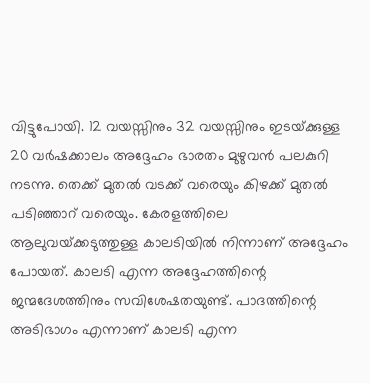വിട്ടുപോയി. 12 വയസ്സിനും 32 വയസ്സിനും ഇടയ്‌ക്കുള്ള 20 വര്‍ഷക്കാലം അദ്ദേഹം ഭാരതം മുഴുവന്‍ പലകുറി നടന്നു. തെക്ക് മുതല്‍ വടക്ക് വരെയും കിഴക്ക് മുതല്‍ പടിഞ്ഞാറ് വരെയും. കേരളത്തിലെ ആലുവയ്‌ക്കടുത്തുള്ള കാലടിയില്‍ നിന്നാണ് അദ്ദേഹം പോയത്. കാലടി എന്ന അദ്ദേഹത്തിന്റെ ജന്മദേശത്തിനും സവിശേഷതയുണ്ട്. പാദത്തിന്റെ അടിഭാഗം എന്നാണ് കാലടി എന്ന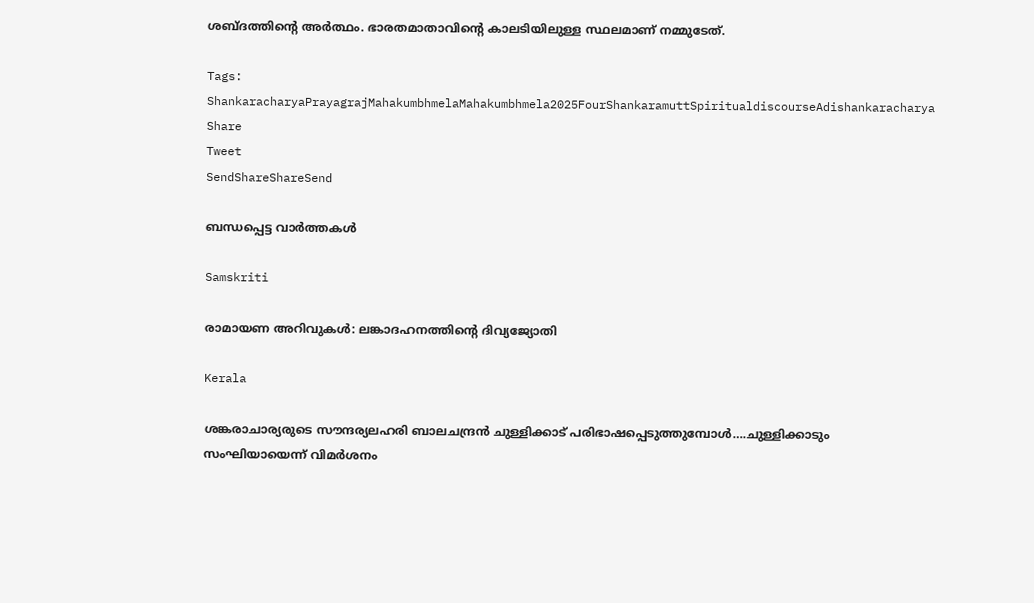ശബ്ദത്തിന്റെ അര്‍ത്ഥം. ഭാരതമാതാവിന്റെ കാലടിയിലുള്ള സ്ഥലമാണ് നമ്മുടേത്.

Tags: ShankaracharyaPrayagrajMahakumbhmelaMahakumbhmela2025FourShankaramuttSpiritualdiscourseAdishankaracharya
Share
Tweet
SendShareShareSend

ബന്ധപ്പെട്ട വാര്‍ത്തകള്‍

Samskriti

രാമായണ അറിവുകള്‍: ലങ്കാദഹനത്തിന്റെ ദിവ്യജ്യോതി

Kerala

ശങ്കരാചാര്യരുടെ സൗന്ദര്യലഹരി ബാലചന്ദ്രന്‍ ചുള്ളിക്കാട് പരിഭാഷപ്പെടുത്തുമ്പോള്‍….ചുള്ളിക്കാടും സംഘിയായെന്ന് വിമര്‍ശനം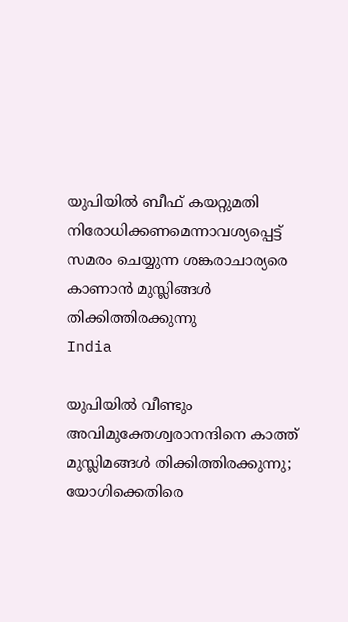യുപിയില്‍ ബീഫ് കയറ്റുമതി നിരോധിക്കണമെന്നാവശ്യപ്പെട്ട് സമരം ചെയ്യുന്ന ശങ്കരാചാര്യരെ കാണാന്‍ മുസ്ലിങ്ങള്‍ തിക്കിത്തിരക്കുന്നു
India

യുപിയില്‍ വീണ്ടും അവിമുക്തേശ്വരാനന്ദിനെ കാത്ത് മുസ്ലിമങ്ങള്‍ തിക്കിത്തിരക്കുന്നു; യോഗിക്കെതിരെ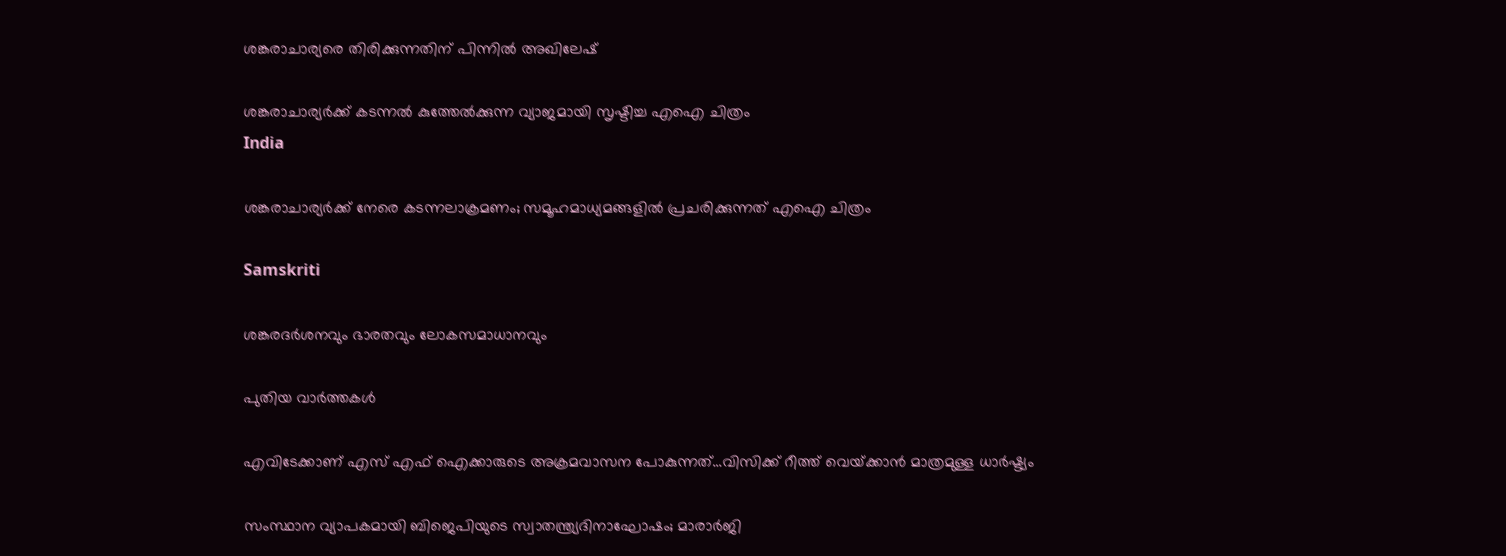ശങ്കരാചാര്യരെ തിരിക്കുന്നതിന് പിന്നില്‍ അഖിലേഷ്

ശങ്കരാചാര്യര്‍ക്ക് കടന്നല്‍ കുത്തേല്‍ക്കുന്ന വ്യാജമായി സൃഷ്ടിച്ച എഐ ചിത്രം
India

ശങ്കരാചാര്യര്‍ക്ക് നേരെ കടന്നലാക്രമണം; സമൂഹമാധ്യമങ്ങളില്‍ പ്രചരിക്കുന്നത് എഐ ചിത്രം

Samskriti

ശങ്കരദര്‍ശനവും ഭാരതവും ലോകസമാധാനവും

പുതിയ വാര്‍ത്തകള്‍

എവിടേക്കാണ് എസ് എഫ് ഐക്കാരുടെ അക്രമവാസന പോകുന്നത്…വിസിക്ക് റീത്ത് വെയ്‌ക്കാന്‍ മാത്രമുള്ള ധാര്‍ഷ്ട്യം

സംസ്ഥാന വ്യാപകമായി ബിജെപിയുടെ സ്വാതന്ത്ര്യദിനാഘോഷം; മാരാർജി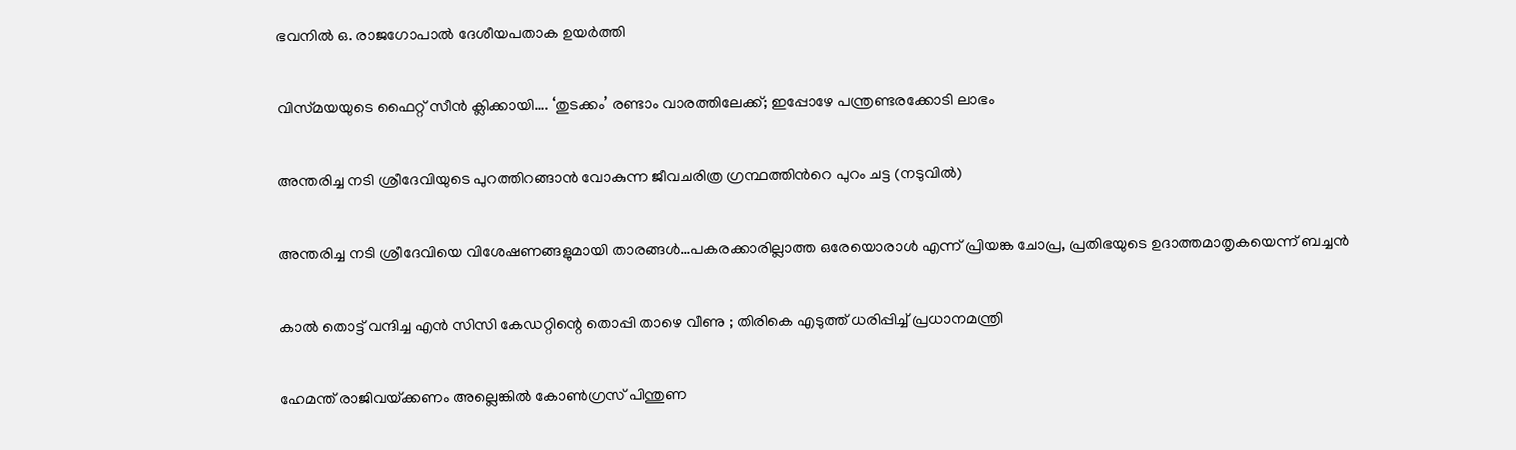ഭവനിൽ ഒ. രാജഗോപാൽ ദേശീയപതാക ഉയർത്തി

വിസ്‍മയയുടെ ഫൈറ്റ് സീന്‍ ക്ലിക്കായി…. ‘തുടക്കം’ രണ്ടാം വാരത്തിലേക്ക്; ഇപ്പോഴേ പന്ത്രണ്ടരക്കോടി ലാഭം

അന്തരിച്ച നടി ശ്രീദേവിയുടെ പുറത്തിറങ്ങാന്‍ വോകുന്ന ജീവചരിത്ര ഗ്രന്ഥത്തിന്‍റെ പുറം ചട്ട (നടുവില്‍)

അന്തരിച്ച നടി ശ്രീദേവിയെ വിശേഷണങ്ങളുമായി താരങ്ങള്‍…പകരക്കാരില്ലാത്ത ഒരേയൊരാള്‍ എന്ന് പ്രിയങ്ക ചോപ്ര, പ്രതിഭയുടെ ഉദാത്തമാതൃകയെന്ന് ബച്ചന്‍

കാൽ തൊട്ട് വന്ദിച്ച എൻ സിസി കേഡറ്റിന്റെ തൊപ്പി താഴെ വീണു ; തിരികെ എടുത്ത് ധരിപ്പിച്ച് പ്രധാനമന്ത്രി

ഹേമന്ത് രാജിവയ്‌ക്കണം അല്ലെങ്കിൽ കോൺഗ്രസ് പിന്തുണ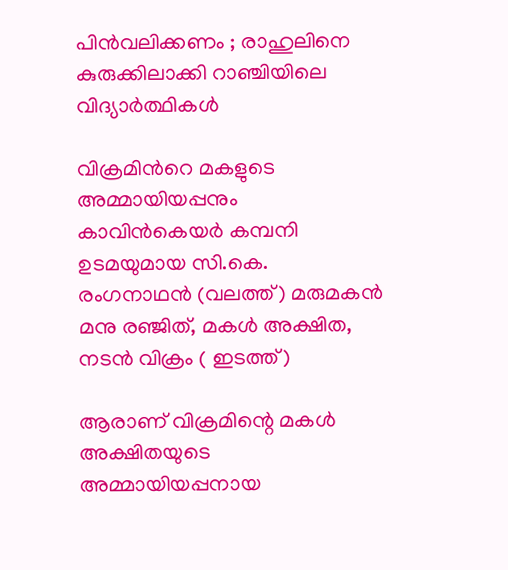പിൻവലിക്കണം ; രാഹുലിനെ കുരുക്കിലാക്കി റാഞ്ചിയിലെ വിദ്യാർത്ഥികൾ

വിക്രമിന്‍റെ മകളുടെ അമ്മായിയപ്പനും കാവിന്‍കെയര്‍ കമ്പനി ഉടമയുമായ സി.കെ. രംഗനാഥന്‍ (വലത്ത്) മരുമകന്‍ മനു രഞ്ജിത്, മകള്‍ അക്ഷിത, നടന്‍ വിക്രം ( ഇടത്ത്)

ആരാണ് വിക്രമിന്റെ മകള്‍ അക്ഷിതയുടെ അമ്മായിയപ്പനായ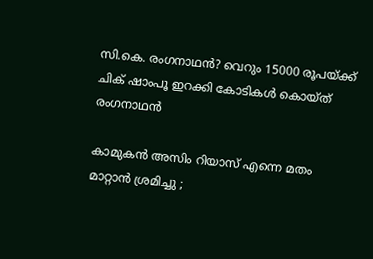സി.കെ. രംഗനാഥന്‍? വെറും 15000 രൂപയ്‌ക്ക് ചിക് ഷാംപൂ ഇറക്കി കോടികള്‍ കൊയ്ത് രംഗനാഥന്‍

കാമുകൻ അസിം റിയാസ് എന്നെ മതം മാറ്റാൻ ശ്രമിച്ചു ;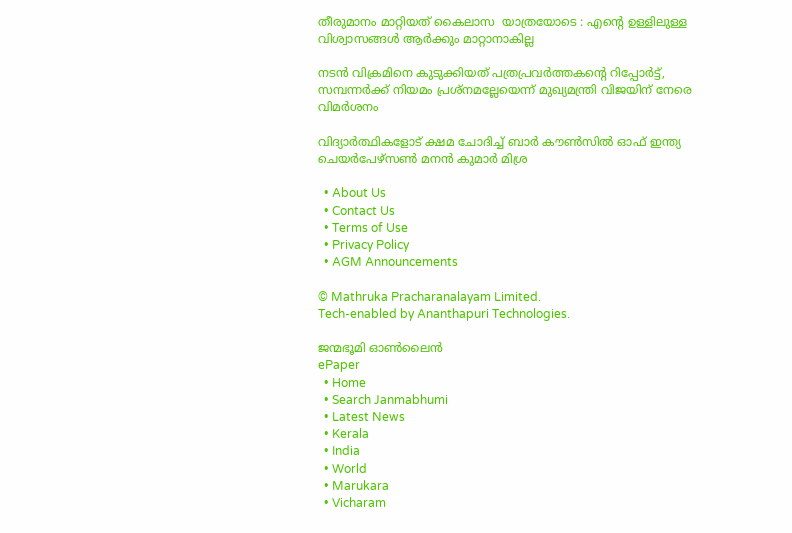തീരുമാനം മാറ്റിയത് കൈലാസ  യാത്രയോടെ : എന്റെ ഉള്ളിലുള്ള വിശ്വാസങ്ങൾ ആർക്കും മാറ്റാനാകില്ല

നടന്‍ വിക്രമിനെ കുടുക്കിയത് പത്രപ്രവര്‍ത്തകന്റെ റിപ്പോര്‍ട്ട്, സമ്പന്നര്‍ക്ക് നിയമം പ്രശ്നമല്ലേയെന്ന് മുഖ്യമന്ത്രി വിജയിന് നേരെ വിമര്‍ശനം

വിദ്യാര്‍ത്ഥികളോട് ക്ഷമ ചോദിച്ച് ബാര്‍ കൗണ്‍സില്‍ ഓഫ് ഇന്ത്യ ചെയര്‍പേഴ്സണ്‍ മനന്‍ കുമാര്‍ മിശ്ര

  • About Us
  • Contact Us
  • Terms of Use
  • Privacy Policy
  • AGM Announcements

© Mathruka Pracharanalayam Limited.
Tech-enabled by Ananthapuri Technologies.

ജന്മഭൂമി ഓണ്‍ലൈന്‍
ePaper
  • Home
  • Search Janmabhumi
  • Latest News
  • Kerala
  • India
  • World
  • Marukara
  • Vicharam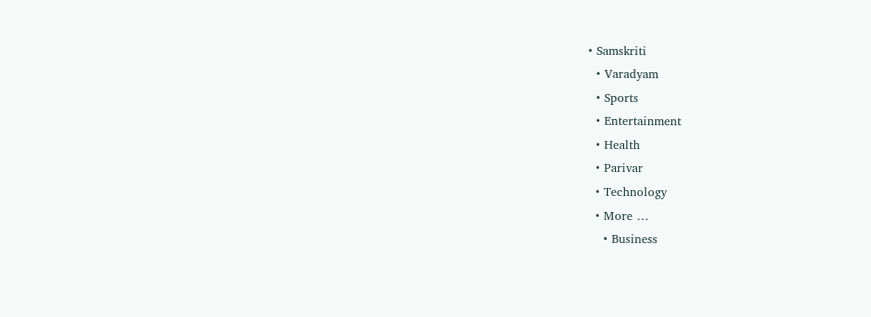• Samskriti
  • Varadyam
  • Sports
  • Entertainment
  • Health
  • Parivar
  • Technology
  • More …
    • Business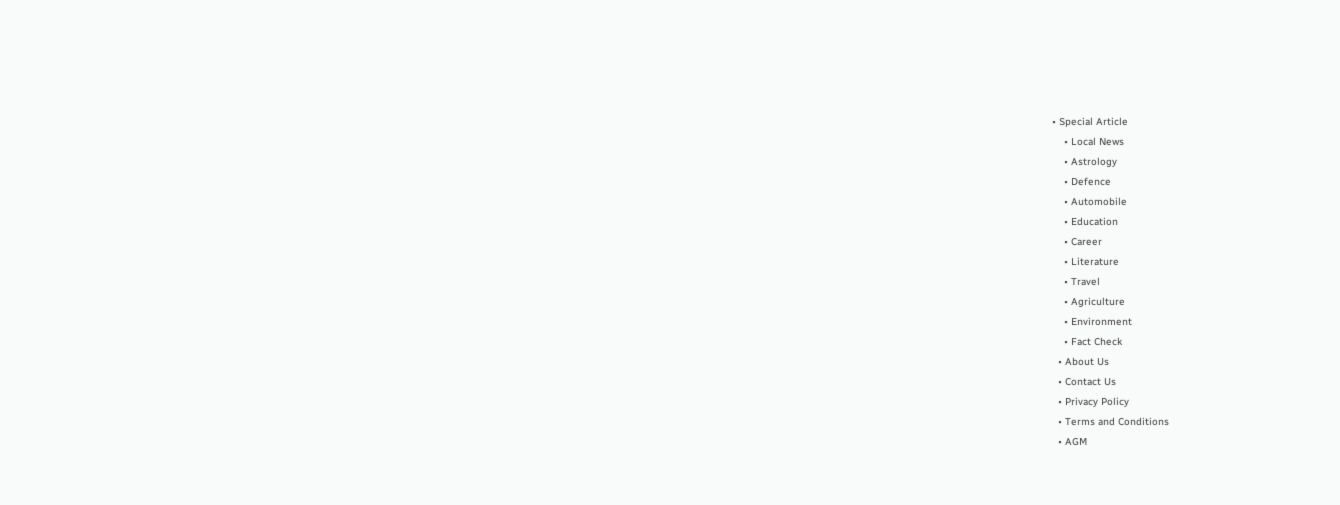• Special Article
    • Local News
    • Astrology
    • Defence
    • Automobile
    • Education
    • Career
    • Literature
    • Travel
    • Agriculture
    • Environment
    • Fact Check
  • About Us
  • Contact Us
  • Privacy Policy
  • Terms and Conditions
  • AGM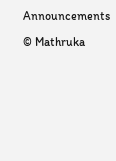Announcements

© Mathruka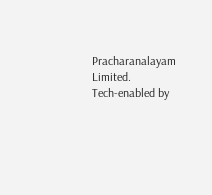Pracharanalayam Limited.
Tech-enabled by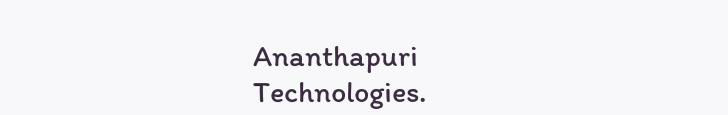Ananthapuri Technologies.